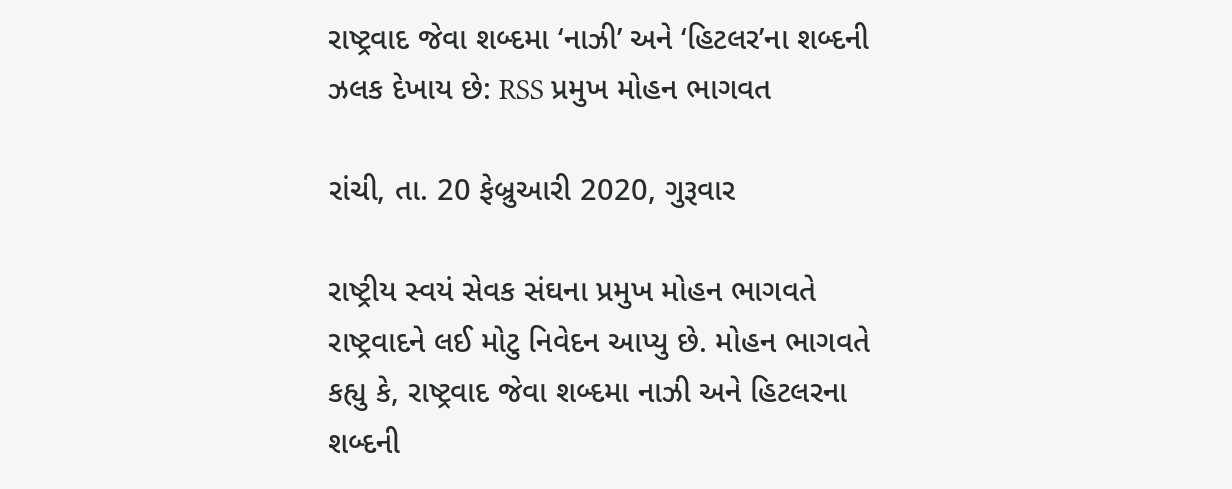રાષ્ટ્રવાદ જેવા શબ્દમા ‘નાઝી’ અને ‘હિટલર’ના શબ્દની ઝલક દેખાય છે: RSS પ્રમુખ મોહન ભાગવત

રાંચી, તા. 20 ફેબ્રુઆરી 2020, ગુરૂવાર

રાષ્ટ્રીય સ્વયં સેવક સંઘના પ્રમુખ મોહન ભાગવતે રાષ્ટ્રવાદને લઈ મોટુ નિવેદન આપ્યુ છે. મોહન ભાગવતે કહ્યુ કે, રાષ્ટ્રવાદ જેવા શબ્દમા નાઝી અને હિટલરના શબ્દની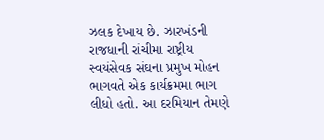ઝલક દેખાય છે. ઝારખંડની રાજધાની રાંચીમા રાષ્ટ્રીય સ્વયંસેવક સંઘના પ્રમુખ મોહન ભાગવતે એક કાર્યક્રમમા ભાગ લીધો હતો. આ દરમિયાન તેમણે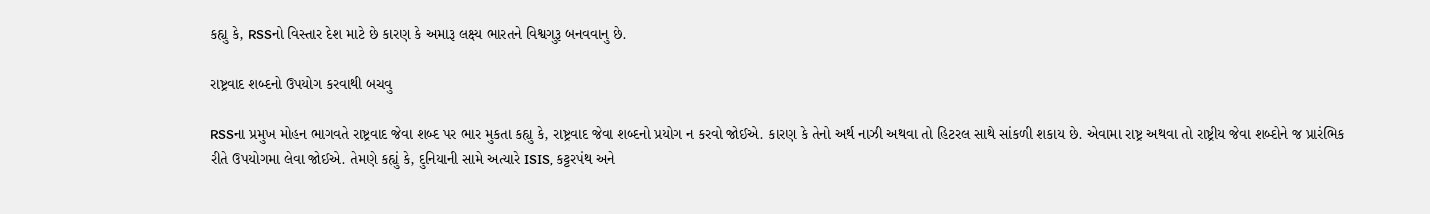કહ્યુ કે, RSSનો વિસ્તાર દેશ માટે છે કારણ કે અમારૂ લક્ષ્ય ભારતને વિશ્વગુરૂ બનવવાનુ છે.

રાષ્ટ્રવાદ શબ્દનો ઉપયોગ કરવાથી બચવુ

RSSના પ્રમુખ મોહન ભાગવતે રાષ્ટ્રવાદ જેવા શબ્દ પર ભાર મુકતા કહ્યુ કે, રાષ્ટ્રવાદ જેવા શબ્દનો પ્રયોગ ન કરવો જોઈએ. કારણ કે તેનો અર્થ નાઝી અથવા તો હિટરલ સાથે સાંકળી શકાય છે. એવામા રાષ્ટ્ર અથવા તો રાષ્ટ્રીય જેવા શબ્દોને જ પ્રારંભિક રીતે ઉપયોગમા લેવા જોઈએ. તેમણે કહ્યું કે, દુનિયાની સામે અત્યારે ISIS, કટ્ટરપંથ અને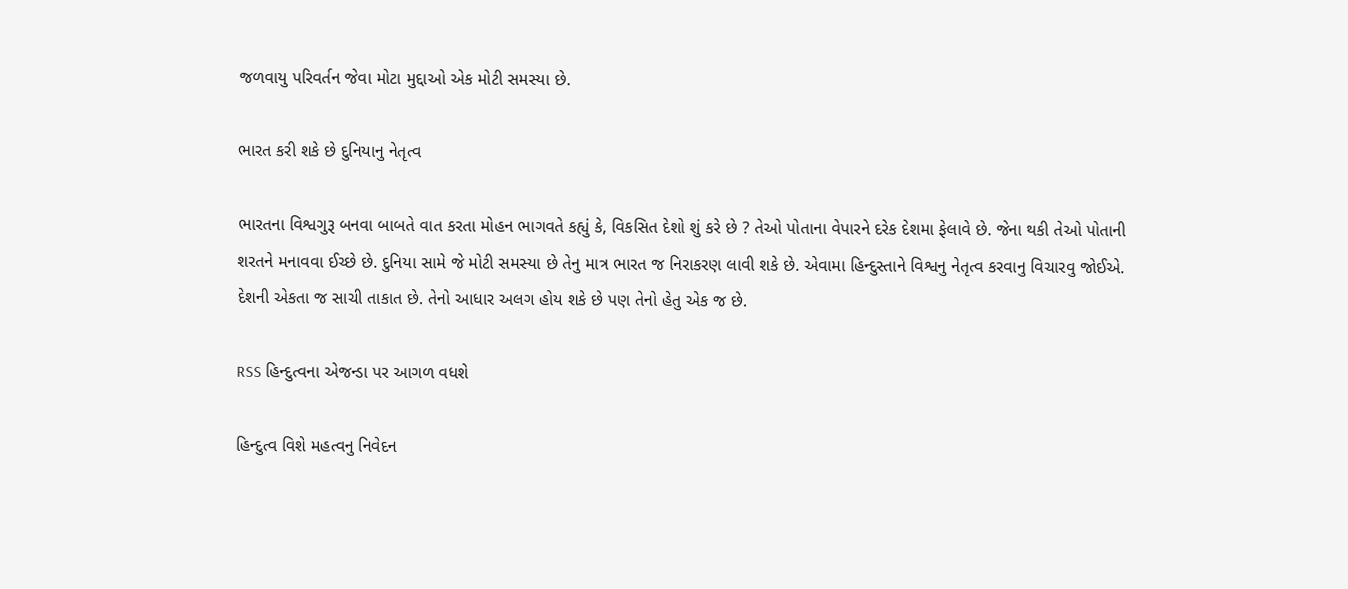જળવાયુ પરિવર્તન જેવા મોટા મુદ્દાઓ એક મોટી સમસ્યા છે.

ભારત કરી શકે છે દુનિયાનુ નેતૃત્વ

ભારતના વિશ્વગુરૂ બનવા બાબતે વાત કરતા મોહન ભાગવતે કહ્યું કે, વિકસિત દેશો શું કરે છે ? તેઓ પોતાના વેપારને દરેક દેશમા ફેલાવે છે. જેના થકી તેઓ પોતાની શરતને મનાવવા ઈચ્છે છે. દુનિયા સામે જે મોટી સમસ્યા છે તેનુ માત્ર ભારત જ નિરાકરણ લાવી શકે છે. એવામા હિન્દુસ્તાને વિશ્વનુ નેતૃત્વ કરવાનુ વિચારવુ જોઈએ. દેશની એકતા જ સાચી તાકાત છે. તેનો આધાર અલગ હોય શકે છે પણ તેનો હેતુ એક જ છે.

RSS હિન્દુત્વના એજન્ડા પર આગળ વધશે

હિન્દુત્વ વિશે મહત્વનુ નિવેદન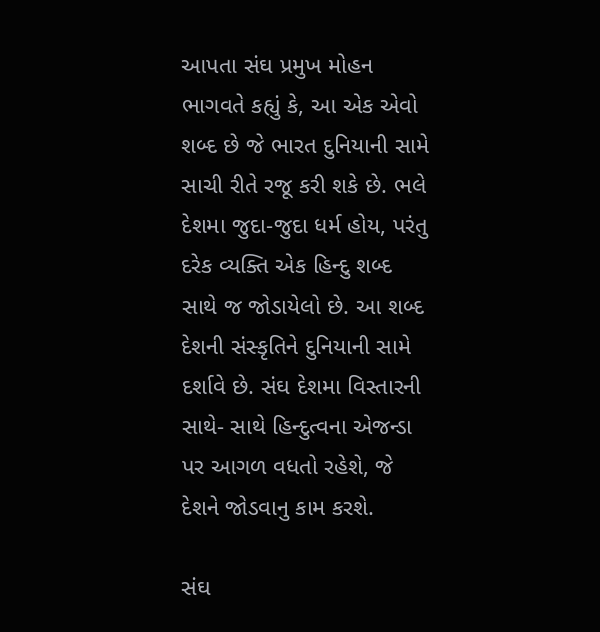આપતા સંઘ પ્રમુખ મોહન ભાગવતે કહ્યું કે, આ એક એવો શબ્દ છે જે ભારત દુનિયાની સામે સાચી રીતે રજૂ કરી શકે છે. ભલે દેશમા જુદા-જુદા ધર્મ હોય, પરંતુ દરેક વ્યક્તિ એક હિન્દુ શબ્દ સાથે જ જોડાયેલો છે. આ શબ્દ દેશની સંસ્કૃતિને દુનિયાની સામે દર્શાવે છે. સંઘ દેશમા વિસ્તારની સાથે- સાથે હિન્દુત્વના એજન્ડા પર આગળ વધતો રહેશે, જે દેશને જોડવાનુ કામ કરશે.

સંઘ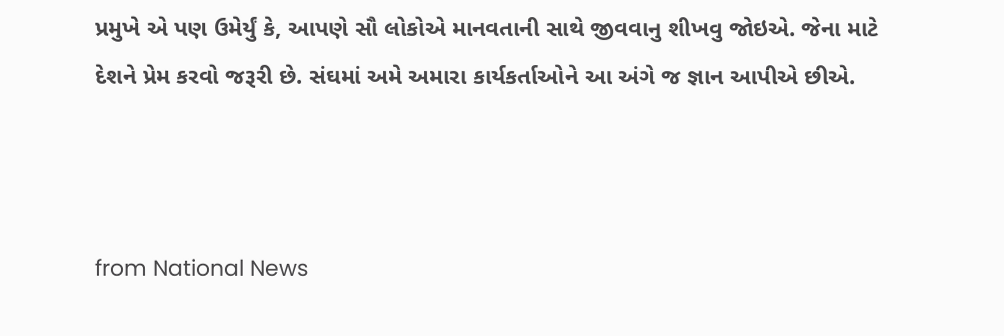પ્રમુખે એ પણ ઉમેર્યું કે, આપણે સૌ લોકોએ માનવતાની સાથે જીવવાનુ શીખવુ જોઇએ. જેના માટે દેશને પ્રેમ કરવો જરૂરી છે. સંઘમાં અમે અમારા કાર્યકર્તાઓને આ અંગે જ જ્ઞાન આપીએ છીએ.



from National News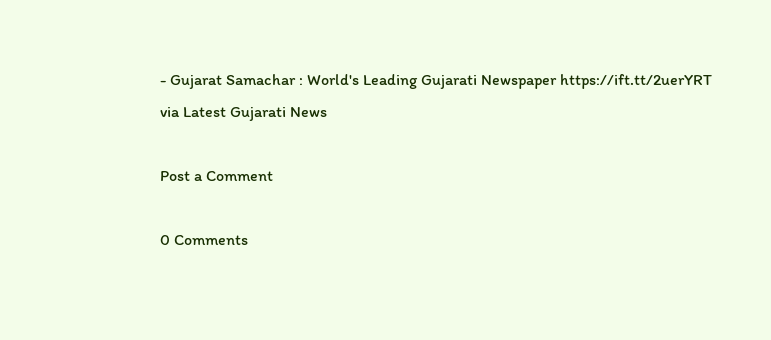- Gujarat Samachar : World's Leading Gujarati Newspaper https://ift.tt/2uerYRT
via Latest Gujarati News

Post a Comment

0 Comments